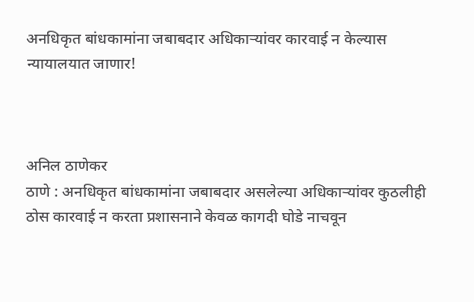अनधिकृत बांधकामांना जबाबदार अधिकाऱ्यांवर कारवाई न केल्यास न्यायालयात जाणार!



अनिल ठाणेकर
ठाणे : अनधिकृत बांधकामांना जबाबदार असलेल्या अधिकाऱ्यांवर कुठलीही ठोस कारवाई न करता प्रशासनाने केवळ कागदी घोडे नाचवून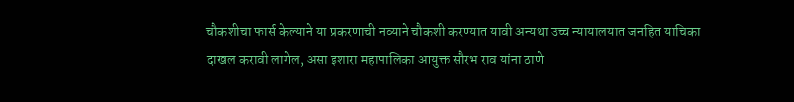चौकशीचा फार्स केल्याने या प्रकरणाची नव्याने चौकशी करण्यात यावी अन्यथा उच्च न्यायालयात जनहित याचिका दाखल करावी लागेल, असा इशारा महापालिका आयुक्त सौरभ राव यांना ठाणे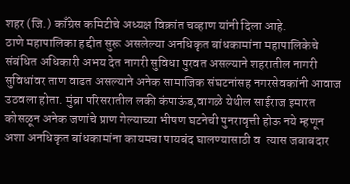शहर (जि.) काँग्रेस कमिटीचे अध्यक्ष विक्रांत चव्हाण यांनी दिला आहे.
ठाणे महापालिका हद्दीत सुरू असलेल्या अनधिकृत बांधकामांना महापालिकेचे संबंधित अधिकारी अभय देत नागरी सुविधा पुरवत असल्याने शहरातील नागरी सुविधांवर ताण वाढत असल्याने अनेक सामाजिक संघटनांसह नगरसेवकांनी आवाज उठवला होता. मुंब्रा परिसरातील लकी कंपाऊंड,वागळे येथील साईराज इमारत कोसळून अनेक जणांचे प्राण गेल्याच्या भीषण घटनेची पुनरावृत्ती होऊ नये म्हणून अशा अनधिकृत बांधकामांना कायमचा पायबंद घालण्यासाठी व  त्यास जबाबदार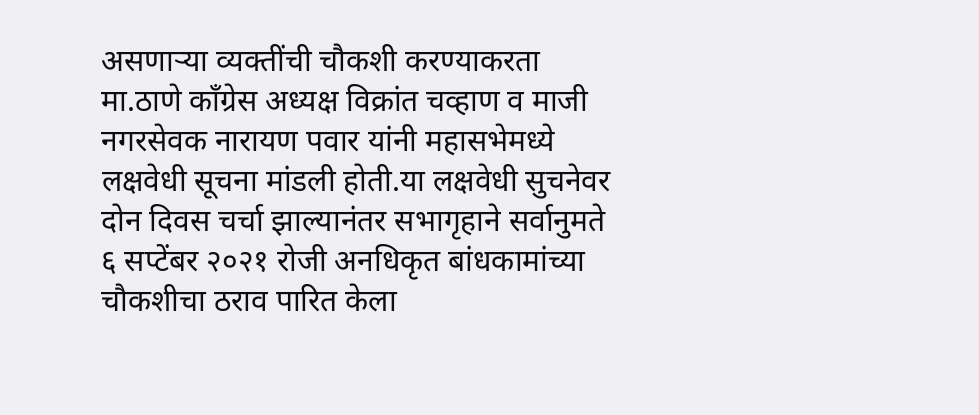असणाऱ्या व्यक्तींची चौकशी करण्याकरता मा.ठाणे काँग्रेस अध्यक्ष विक्रांत चव्हाण व माजी नगरसेवक नारायण पवार यांनी महासभेमध्ये लक्षवेधी सूचना मांडली होती.या लक्षवेधी सुचनेवर दोन दिवस चर्चा झाल्यानंतर सभागृहाने सर्वानुमते ६ सप्टेंबर २०२१ रोजी अनधिकृत बांधकामांच्या चौकशीचा ठराव पारित केला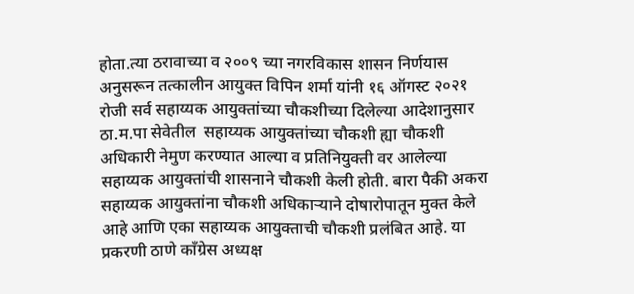होता.त्या ठरावाच्या व २००९ च्या नगरविकास शासन निर्णयास अनुसरून तत्कालीन आयुक्त विपिन शर्मा यांनी १६ ऑगस्ट २०२१ रोजी सर्व सहाय्यक आयुक्तांच्या चौकशीच्या दिलेल्या आदेशानुसार ठा.म.पा सेवेतील  सहाय्यक आयुक्तांच्या चौकशी ह्या चौकशी अधिकारी नेमुण करण्यात आल्या व प्रतिनियुक्ती वर आलेल्या सहाय्यक आयुक्तांची शासनाने चौकशी केली होती. बारा पैकी अकरा सहाय्यक आयुक्तांना चौकशी अधिकाऱ्याने दोषारोपातून मुक्त केले आहे आणि एका सहाय्यक आयुक्ताची चौकशी प्रलंबित आहे. या प्रकरणी ठाणे काँग्रेस अध्यक्ष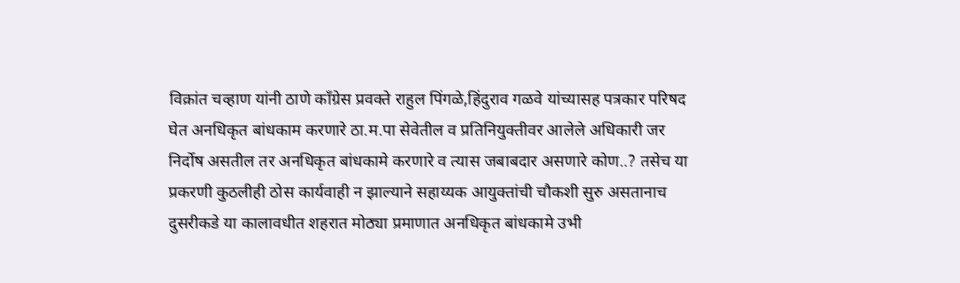विक्रांत चव्हाण यांनी ठाणे काँग्रेस प्रवक्ते राहुल पिंगळे,हिंदुराव गळवे यांच्यासह पत्रकार परिषद घेत अनधिकृत बांधकाम करणारे ठा.म.पा सेवेतील व प्रतिनियुक्तीवर आलेले अधिकारी जर निर्दोष असतील तर अनधिकृत बांधकामे करणारे व त्यास जबाबदार असणारे कोण..? तसेच या प्रकरणी कुठलीही ठोस कार्यवाही न झाल्याने सहाय्यक आयुक्तांची चौकशी सुरु असतानाच दुसरीकडे या कालावधीत शहरात मोठ्या प्रमाणात अनधिकृत बांधकामे उभी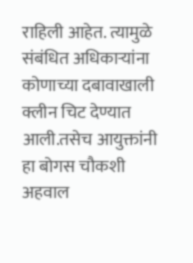राहिली आहेत. त्यामुळे संबंधित अधिकाऱ्यांना कोणाच्या दबावाखाली क्लीन चिट देण्यात आली.तसेच आयुक्तांनी हा बोगस चौकशी अहवाल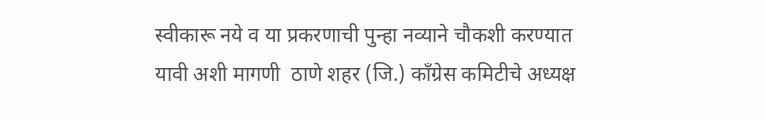स्वीकारू नये व या प्रकरणाची पुन्हा नव्याने चौकशी करण्यात यावी अशी मागणी  ठाणे शहर (जि.) काँग्रेस कमिटीचे अध्यक्ष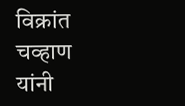विक्रांत चव्हाण यांनी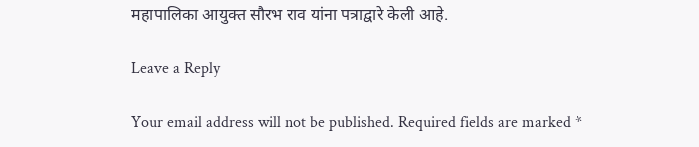महापालिका आयुक्त सौरभ राव यांना पत्राद्वारे केली आहे.

Leave a Reply

Your email address will not be published. Required fields are marked *